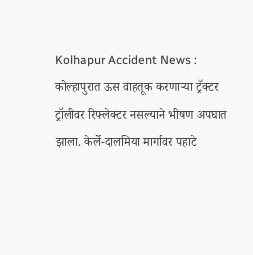Kolhapur Accident News : कोल्हापुरात ऊस वाहतूक करणाऱ्या ट्रॅक्टर ट्रॉलीवर रिफ्लेक्टर नसल्याने भीषण अपघात झाला. केर्ले-दालमिया मार्गावर पहाटे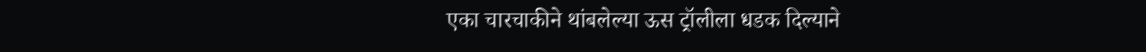एका चारचाकीने थांबलेल्या ऊस ट्रॉलीला धडक दिल्याने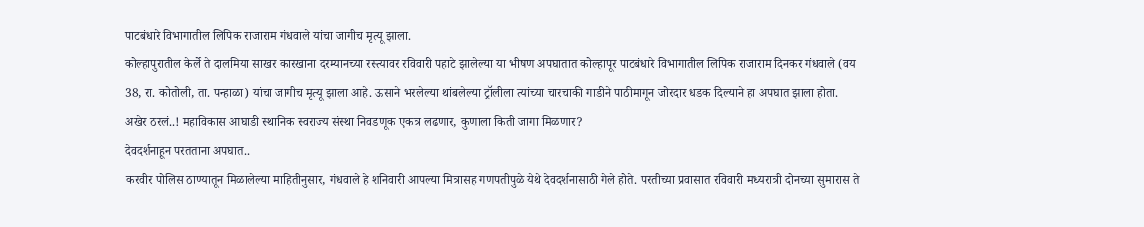पाटबंधारे विभागातील लिपिक राजाराम गंधवाले यांचा जागीच मृत्यू झाला.
कोल्हापुरातील केर्ले ते दालमिया साखर कारखाना दरम्यानच्या रस्त्यावर रविवारी पहाटे झालेल्या या भीषण अपघातात कोल्हापूर पाटबंधारे विभागातील लिपिक राजाराम दिनकर गंधवाले (वय 38, रा. कोतोली, ता. पन्हाळा) यांचा जागीच मृत्यू झाला आहे. ऊसाने भरलेल्या थांबलेल्या ट्रॉलीला त्यांच्या चारचाकी गाडीने पाठीमागून जोरदार धडक दिल्याने हा अपघात झाला होता.
अखेर ठरलं..! महाविकास आघाडी स्थानिक स्वराज्य संस्था निवडणूक एकत्र लढणार, कुणाला किती जागा मिळणार?
देवदर्शनाहून परतताना अपघात..
करवीर पोलिस ठाण्यातून मिळालेल्या माहितीनुसार, गंधवाले हे शनिवारी आपल्या मित्रासह गणपतीपुळे येथे देवदर्शनासाठी गेले होते. परतीच्या प्रवासात रविवारी मध्यरात्री दोनच्या सुमारास ते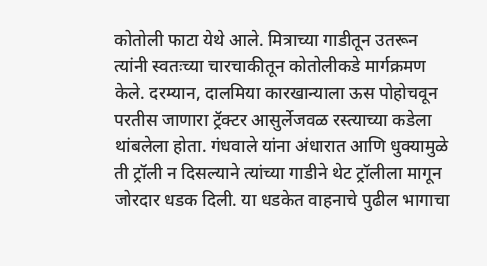कोतोली फाटा येथे आले. मित्राच्या गाडीतून उतरून त्यांनी स्वतःच्या चारचाकीतून कोतोलीकडे मार्गक्रमण केले. दरम्यान, दालमिया कारखान्याला ऊस पोहोचवून परतीस जाणारा ट्रॅक्टर आसुर्लेजवळ रस्त्याच्या कडेला थांबलेला होता. गंधवाले यांना अंधारात आणि धुक्यामुळे ती ट्रॉली न दिसल्याने त्यांच्या गाडीने थेट ट्रॉलीला मागून जोरदार धडक दिली. या धडकेत वाहनाचे पुढील भागाचा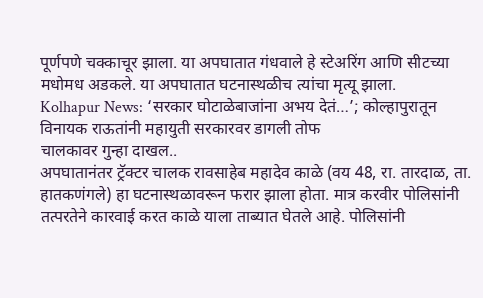पूर्णपणे चक्काचूर झाला. या अपघातात गंधवाले हे स्टेअरिंग आणि सीटच्या मधोमध अडकले. या अपघातात घटनास्थळीच त्यांचा मृत्यू झाला.
Kolhapur News: ‘सरकार घोटाळेबाजांना अभय देतं…’; कोल्हापुरातून विनायक राऊतांनी महायुती सरकारवर डागली तोफ
चालकावर गुन्हा दाखल..
अपघातानंतर ट्रॅक्टर चालक रावसाहेब महादेव काळे (वय 48, रा. तारदाळ, ता. हातकणंगले) हा घटनास्थळावरून फरार झाला होता. मात्र करवीर पोलिसांनी तत्परतेने कारवाई करत काळे याला ताब्यात घेतले आहे. पोलिसांनी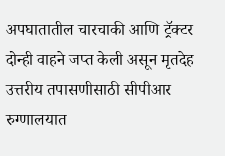अपघातातील चारचाकी आणि ट्रॅक्टर दोन्ही वाहने जप्त केली असून मृतदेह उत्तरीय तपासणीसाठी सीपीआर रुग्णालयात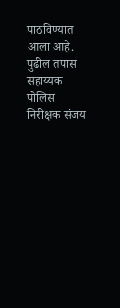पाठविण्यात आला आहे. पुढील तपास सहाय्यक पोलिस निरीक्षक संजय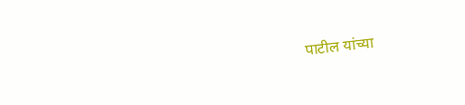पाटील यांच्या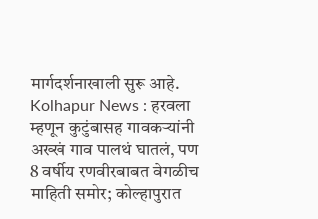मार्गदर्शनाखाली सुरू आहे.
Kolhapur News : हरवला म्हणून कुटुंबासह गावकऱ्यांनी अख्खं गाव पालथं घातलं, पण 8 वर्षीय रणवीरबाबत वेगळीच माहिती समोर; कोल्हापुरात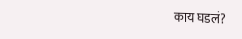काय घडलं?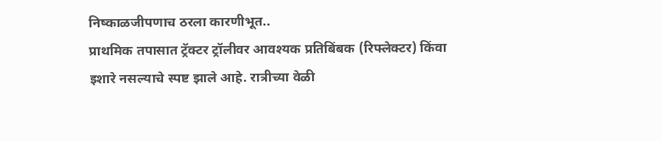निष्काळजीपणाच ठरला कारणीभूत..
प्राथमिक तपासात ट्रॅक्टर ट्रॉलीवर आवश्यक प्रतिबिंबक (रिफ्लेक्टर) किंवा इशारे नसल्याचे स्पष्ट झाले आहे. रात्रीच्या वेळी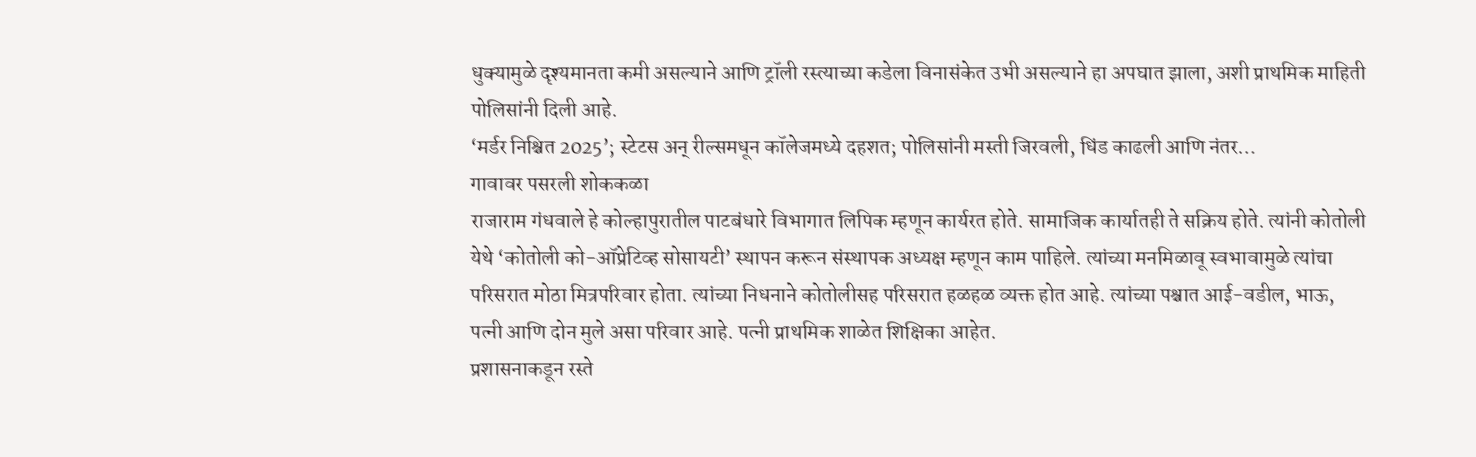धुक्यामुळे दृश्यमानता कमी असल्याने आणि ट्रॉली रस्त्याच्या कडेला विनासंकेत उभी असल्याने हा अपघात झाला, अशी प्राथमिक माहिती पोलिसांनी दिली आहे.
‘मर्डर निश्चित 2025’; स्टेटस अन् रील्समधून कॉलेजमध्ये दहशत; पोलिसांनी मस्ती जिरवली, धिंड काढली आणि नंतर…
गावावर पसरली शोककळा
राजाराम गंधवाले हे कोल्हापुरातील पाटबंधारे विभागात लिपिक म्हणून कार्यरत होते. सामाजिक कार्यातही ते सक्रिय होते. त्यांनी कोतोली येथे ‘कोतोली को-ऑप्रेटिव्ह सोसायटी’ स्थापन करून संस्थापक अध्यक्ष म्हणून काम पाहिले. त्यांच्या मनमिळावू स्वभावामुळे त्यांचा परिसरात मोठा मित्रपरिवार होता. त्यांच्या निधनाने कोतोलीसह परिसरात हळहळ व्यक्त होत आहे. त्यांच्या पश्चात आई-वडील, भाऊ, पत्नी आणि दोन मुले असा परिवार आहे. पत्नी प्राथमिक शाळेत शिक्षिका आहेत.
प्रशासनाकडून रस्ते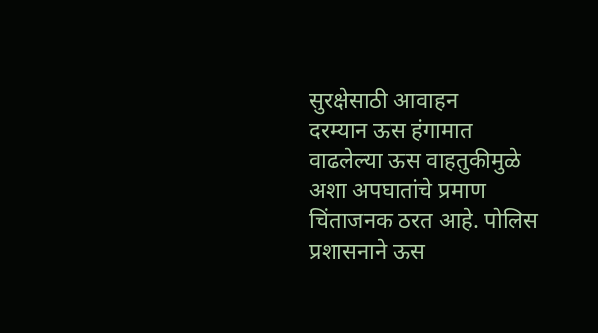सुरक्षेसाठी आवाहन
दरम्यान ऊस हंगामात वाढलेल्या ऊस वाहतुकीमुळे अशा अपघातांचे प्रमाण चिंताजनक ठरत आहे. पोलिस प्रशासनाने ऊस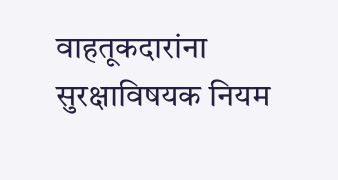वाहतूकदारांना सुरक्षाविषयक नियम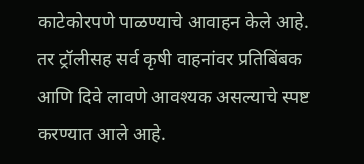काटेकोरपणे पाळण्याचे आवाहन केले आहे. तर ट्रॉलीसह सर्व कृषी वाहनांवर प्रतिबिंबक आणि दिवे लावणे आवश्यक असल्याचे स्पष्ट करण्यात आले आहे.